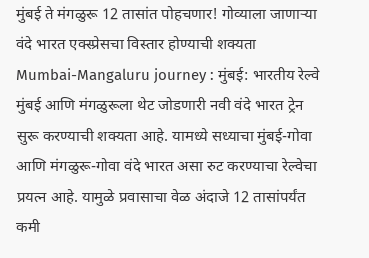मुंबई ते मंगळुरू 12 तासांत पोहचणार! गोव्याला जाणाऱ्या वंदे भारत एक्स्प्रेसचा विस्तार होण्याची शक्यता
Mumbai-Mangaluru journey : मुंबई: भारतीय रेल्वे मुंबई आणि मंगळुरूला थेट जोडणारी नवी वंदे भारत ट्रेन सुरू करण्याची शक्यता आहे. यामध्ये सध्याचा मुंबई-गोवा आणि मंगळुरू-गोवा वंदे भारत असा रुट करण्याचा रेल्वेचा प्रयत्न आहे. यामुळे प्रवासाचा वेळ अंदाजे 12 तासांपर्यंत कमी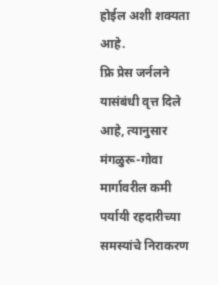होईल अशी शक्यता आहे.
फ्रि प्रेस जर्नलने यासंबंधी वृत्त दिले आहे, त्यानुसार मंगळुरू-गोवा मार्गावरील कमी पर्यायी रहदारीच्या समस्यांचे निराकरण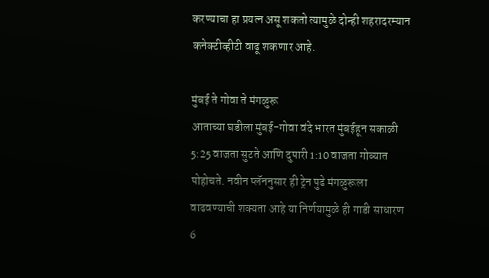करण्याचा हा प्रयत्न असू शकतो त्यामुळे दोन्ही शहरादरम्यान कनेक्टीव्हीटी वाढू शकणार आहे.

मुंबई ते गोवा ते मंगळुरू
आताच्या घडीला मुंबई-गोवा वंदे भारत मुंबईहून सकाळी 5:25 वाजता सुटते आणि दुपारी 1:10 वाजता गोव्यात पोहोचते. नवीन प्लॅननुसार ही ट्रेन पुढे मंगळुरूला वाढवण्याची शक्यता आहे या निर्णयामुळे ही गाडी साधारण 6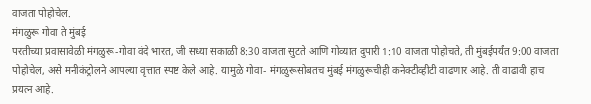वाजता पोहोचेल.
मंगळुरू गोवा ते मुंबई
परतीच्या प्रवासावेळी मंगळुरू-गोवा वंदे भारत, जी सध्या सकाळी 8:30 वाजता सुटते आणि गोव्यात दुपारी 1:10 वाजता पोहोचते, ती मुंबईपर्यंत 9:00 वाजता पोहोचेल, असे मनीकंट्रोलने आपल्या वृत्तात स्पष्ट केले आहे. यामुळे गोवा- मंगळुरूसोबतच मुंबई मंगळुरूचीही कनेक्टीव्हीटी वाढणार आहे. ती वाढावी हाच प्रयत्न आहे.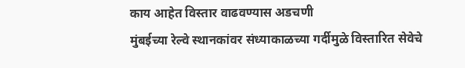काय आहेत विस्तार वाढवण्यास अडचणी
मुंबईच्या रेल्वे स्थानकांवर संध्याकाळच्या गर्दीमुळे विस्तारित सेवेचे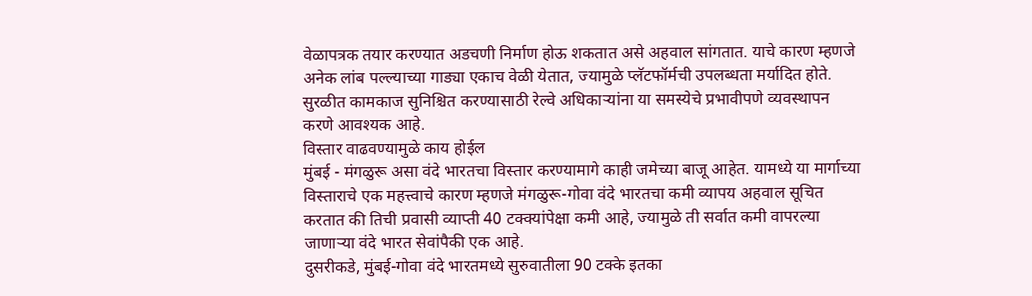वेळापत्रक तयार करण्यात अडचणी निर्माण होऊ शकतात असे अहवाल सांगतात. याचे कारण म्हणजे अनेक लांब पल्ल्याच्या गाड्या एकाच वेळी येतात, ज्यामुळे प्लॅटफॉर्मची उपलब्धता मर्यादित होते. सुरळीत कामकाज सुनिश्चित करण्यासाठी रेल्वे अधिकाऱ्यांना या समस्येचे प्रभावीपणे व्यवस्थापन करणे आवश्यक आहे.
विस्तार वाढवण्यामुळे काय होईल
मुंबई - मंगळुरू असा वंदे भारतचा विस्तार करण्यामागे काही जमेच्या बाजू आहेत. यामध्ये या मार्गाच्या विस्ताराचे एक महत्त्वाचे कारण म्हणजे मंगळुरू-गोवा वंदे भारतचा कमी व्यापय अहवाल सूचित करतात की तिची प्रवासी व्याप्ती 40 टक्क्यांपेक्षा कमी आहे, ज्यामुळे ती सर्वात कमी वापरल्या जाणाऱ्या वंदे भारत सेवांपैकी एक आहे.
दुसरीकडे, मुंबई-गोवा वंदे भारतमध्ये सुरुवातीला 90 टक्के इतका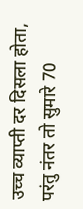उच्च व्याप्ती दर दिसला होता, परंतु नंतर तो सुमारे 70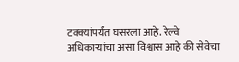टक्क्यांपर्यंत घसरला आहे. रेल्वे अधिकाऱ्यांचा असा विश्वास आहे की सेवेचा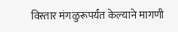विस्तार मंगळुरूपर्यंत केल्याने मागणी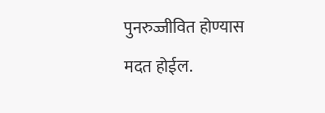पुनरुज्जीवित होण्यास मदत होईल.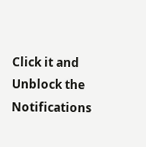Click it and Unblock the Notifications